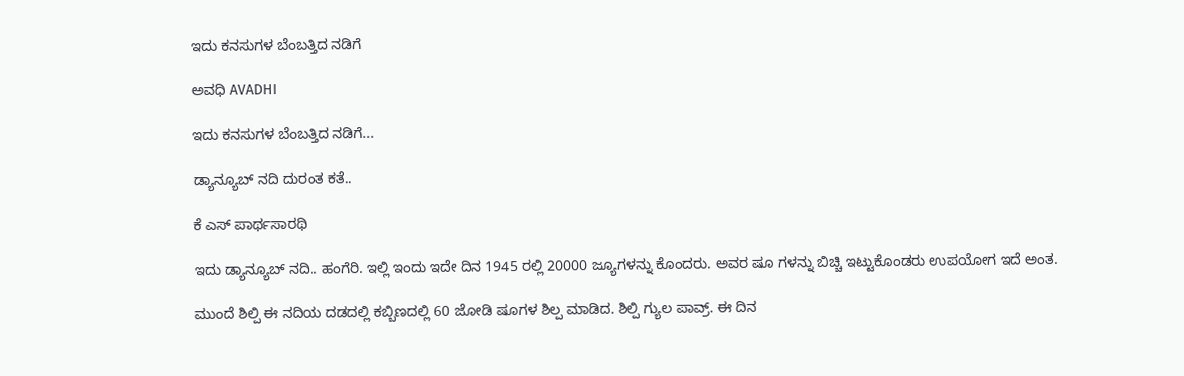ಇದು ಕನಸುಗಳ ಬೆಂಬತ್ತಿದ ನಡಿಗೆ‍

ಅವಧಿ AVADHI

ಇದು ಕನಸುಗಳ ಬೆಂಬತ್ತಿದ ನಡಿಗೆ...

ಡ್ಯಾನ್ಯೂಬ್ ನದಿ ದುರಂತ ಕತೆ..

ಕೆ ಎಸ್ ಪಾರ್ಥಸಾರಥಿ

ಇದು ಡ್ಯಾನ್ಯೂಬ್ ನದಿ.. ಹಂಗೆರಿ. ಇಲ್ಲಿ ಇಂದು ಇದೇ ದಿನ 1945 ರಲ್ಲಿ 20000 ಜ್ಯೂಗಳನ್ನು ಕೊಂದರು. ಅವರ ಷೂ ಗಳನ್ನು ಬಿಚ್ಚಿ ಇಟ್ಟುಕೊಂಡರು ಉಪಯೋಗ ಇದೆ ಅಂತ.

ಮುಂದೆ ಶಿಲ್ಪಿ ಈ ನದಿಯ ದಡದಲ್ಲಿ ಕಬ್ಬಿಣದಲ್ಲಿ 60 ಜೋಡಿ ಷೂಗಳ ಶಿಲ್ಪ ಮಾಡಿದ. ಶಿಲ್ಪಿ ಗ್ಯುಲ ಪಾವ್ರ್. ಈ ದಿನ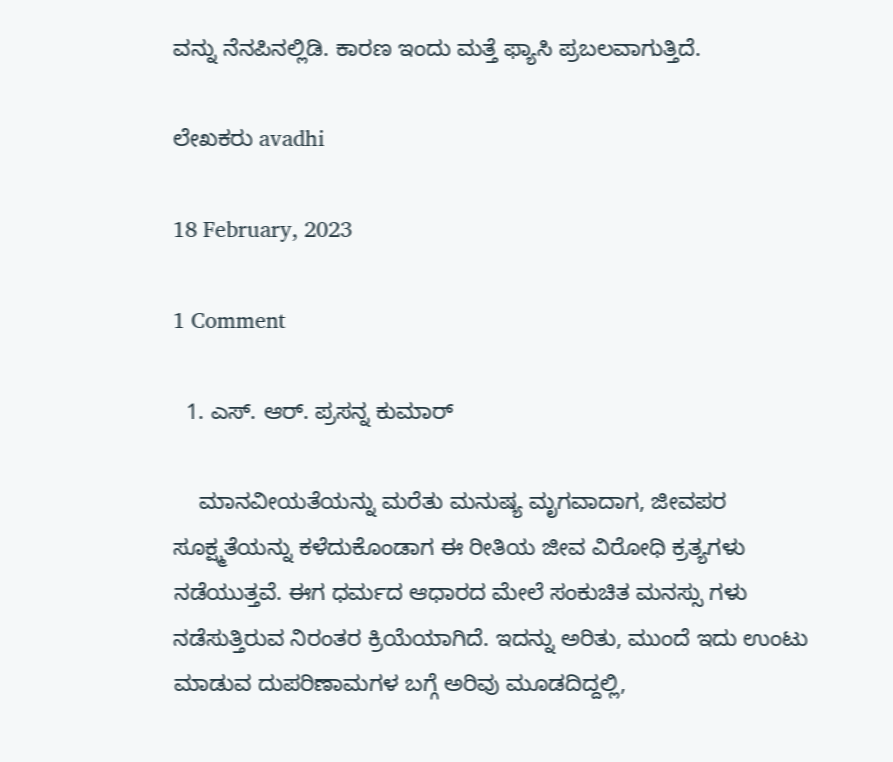ವನ್ನು ನೆನಪಿನಲ್ಲಿಡಿ. ಕಾರಣ ಇಂದು ಮತ್ತೆ ಫ್ಯಾಸಿ ಪ್ರಬಲವಾಗುತ್ತಿದೆ.

ಲೇಖಕರು avadhi

18 February, 2023

1 Comment

  1. ಎಸ್. ಆರ್. ಪ್ರಸನ್ನ ಕುಮಾರ್

    ಮಾನವೀಯತೆಯನ್ನು ಮರೆತು ಮನುಷ್ಯ ಮೃಗವಾದಾಗ, ಜೀವಪರ ಸೂಕ್ಷ್ಮತೆಯನ್ನು ಕಳೆದುಕೊಂಡಾಗ ಈ ರೀತಿಯ ಜೀವ ವಿರೋಧಿ ಕ್ರತ್ಯಗಳು ನಡೆಯುತ್ತವೆ. ಈಗ ಧರ್ಮದ ಆಧಾರದ ಮೇಲೆ ಸಂಕುಚಿತ ಮನಸ್ಸು ಗಳು ನಡೆಸುತ್ತಿರುವ ನಿರಂತರ ಕ್ರಿಯೆಯಾಗಿದೆ. ಇದನ್ನು ಅರಿತು, ಮುಂದೆ ಇದು ಉಂಟು ಮಾಡುವ ದುಪರಿಣಾಮಗಳ ಬಗ್ಗೆ ಅರಿವು ಮೂಡದಿದ್ದಲ್ಲಿ,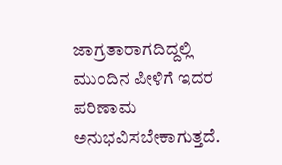ಜಾಗ್ರತಾರಾಗದಿದ್ದಲ್ಲಿ ಮುಂದಿನ ಪೀಳಿಗೆ ಇದರ ಪರಿಣಾಮ ಅನುಭವಿಸಬೇಕಾಗುತ್ತದೆ.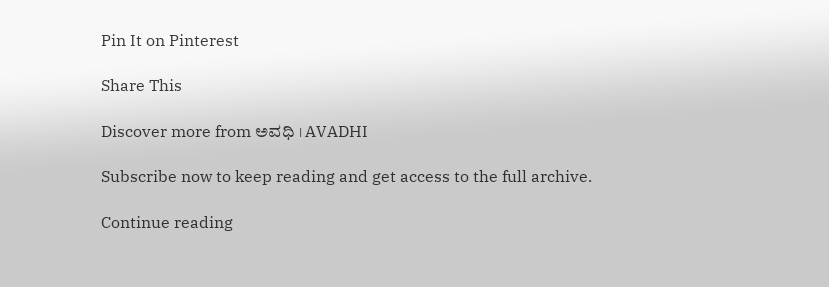Pin It on Pinterest

Share This

Discover more from ಅವಧಿ । AVADHI

Subscribe now to keep reading and get access to the full archive.

Continue reading